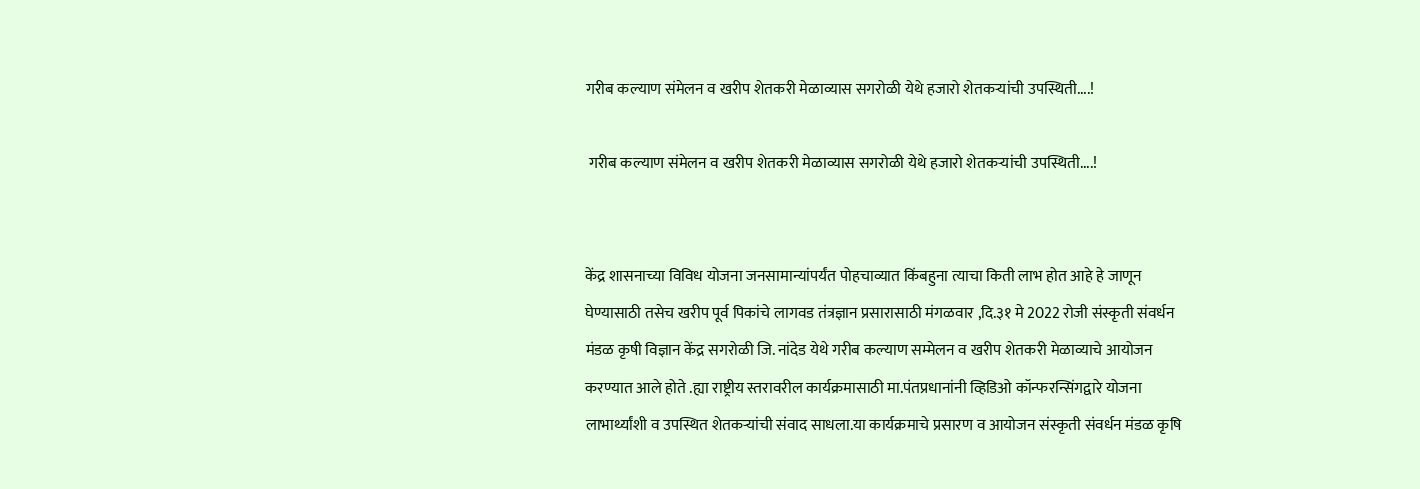गरीब कल्याण संमेलन व खरीप शेतकरी मेळाव्यास सगरोळी येथे हजारो शेतकऱ्यांची उपस्थिती....!

 गरीब कल्याण संमेलन व खरीप शेतकरी मेळाव्यास सगरोळी येथे हजारो शेतकऱ्यांची उपस्थिती....!


केंद्र शासनाच्या विविध योजना जनसामान्यांपर्यंत पोहचाव्यात किंबहुना त्याचा किती लाभ होत आहे हे जाणून घेण्यासाठी तसेच खरीप पूर्व पिकांचे लागवड तंत्रज्ञान प्रसारासाठी मंगळवार ,दि.३१ मे 2022 रोजी संस्कृती संवर्धन मंडळ कृषी विज्ञान केंद्र सगरोळी जि. नांदेड येथे गरीब कल्याण सम्मेलन व खरीप शेतकरी मेळाव्याचे आयोजन करण्यात आले होते .ह्या राष्ट्रीय स्तरावरील कार्यक्रमासाठी मा.पंतप्रधानांनी व्हिडिओ कॉन्फरन्सिंगद्वारे योजना लाभार्थ्यांशी व उपस्थित शेतकऱ्यांची संवाद साधला.या कार्यक्रमाचे प्रसारण व आयोजन संस्कृती संवर्धन मंडळ कृषि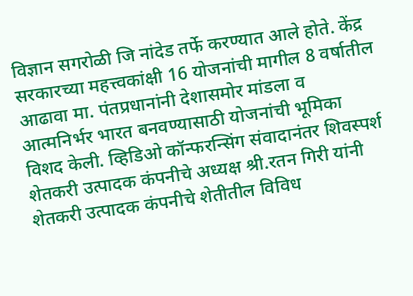विज्ञान सगरोळी जि नांदेड तर्फे करण्यात आले होते. केंद्र सरकारच्या महत्त्वकांक्षी 16 योजनांची मागील 8 वर्षातील आढावा मा. पंतप्रधानांनी देशासमोर मांडला व आत्मनिर्भर भारत बनवण्यासाठी योजनांची भूमिका विशद केली. व्हिडिओ कॉन्फरन्सिंग संवादानंतर शिवस्पर्श शेतकरी उत्पादक कंपनीचे अध्यक्ष श्री.रतन गिरी यांनी शेतकरी उत्पादक कंपनीचे शेतीतील विविध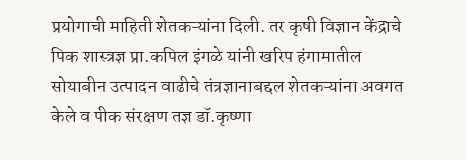प्रयोगाची माहिती शेतकऱ्यांना दिली. तर कृषी विज्ञान केंद्राचे पिक शास्त्रज्ञ प्रा.कपिल इंगळे यांनी खरिप हंगामातील सोयाबीन उत्पादन वाढीचे तंत्रज्ञानाबद्दल शेतकऱ्यांना अवगत केले व पीक संरक्षण तज्ञ डॉ.कृष्णा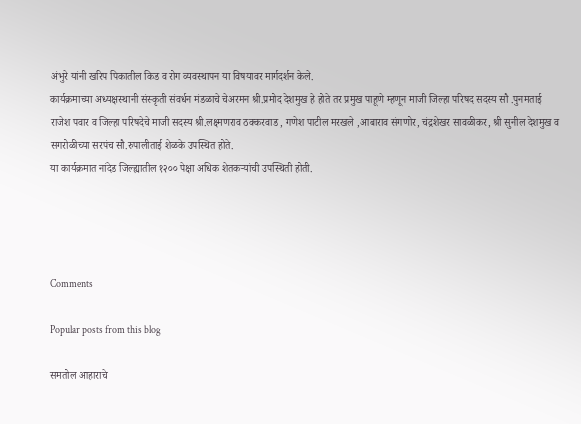अंभुरे यांनी खरिप पिकातील किड व रोग व्यवस्थापन या विषयावर मार्गदर्शन केले.
कार्यक्रमाच्या अध्यक्षस्थानी संस्कृती संवर्धन मंडळाचे चेअरमन श्री.प्रमोद देशमुख हे होते तर प्रमुख पाहूणे म्हणून माजी जिल्हा परिषद सदस्य सौ .पुनमताई राजेश पवार व जिल्हा परिषदेचे माजी सदस्य श्री.लक्ष्मणराव ठक्करवाड , गणेश पाटील मरखले ,आबाराव संगणोर, चंद्रशेखर सावळीकर, श्री सुनील देशमुख व सगरोळीच्या सरपंच सौ.रुपालीताई शेळके उपस्थित होते.
या कार्यक्रमात नांदेड जिल्ह्यातील १२०० पेक्षा अधिक शेतकऱ्यांची उपस्थिती होती.




Comments

Popular posts from this blog

समतोल आहाराचे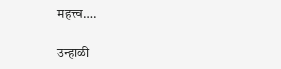महत्त्व….

उन्हाळी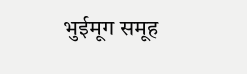भुईमूग समूह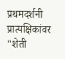प्रथमदर्शनी प्रात्यक्षिकांवर "शेती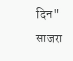दिन" साजरा